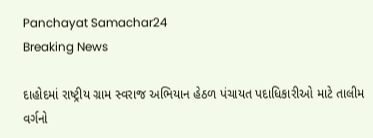Panchayat Samachar24
Breaking News

દાહોદમાં રાષ્ટ્રીય ગ્રામ સ્વરાજ અભિયાન હેઠળ પંચાયત પદાધિકારીઓ માટે તાલીમ વર્ગનો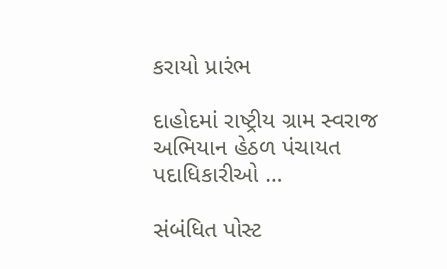કરાયો પ્રારંભ

દાહોદમાં રાષ્ટ્રીય ગ્રામ સ્વરાજ અભિયાન હેઠળ પંચાયત પદાધિકારીઓ …

સંબંધિત પોસ્ટ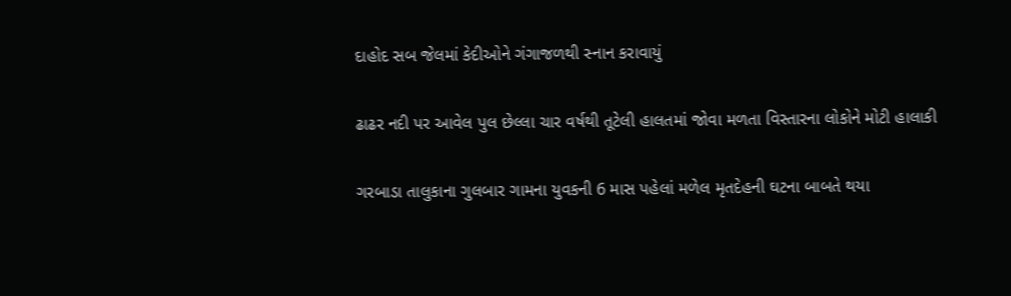દાહોદ સબ જેલમાં કેદીઓને ગંગાજળથી સ્નાન કરાવાયું

ઢાઢર નદી પર આવેલ પુલ છેલ્લા ચાર વર્ષથી તૂટેલી હાલતમાં જોવા મળતા વિસ્તારના લોકોને મોટી હાલાકી

ગરબાડા તાલુકાના ગુલબાર ગામના યુવકની 6 માસ પહેલાં મળેલ મૃતદેહની ઘટના બાબતે થયા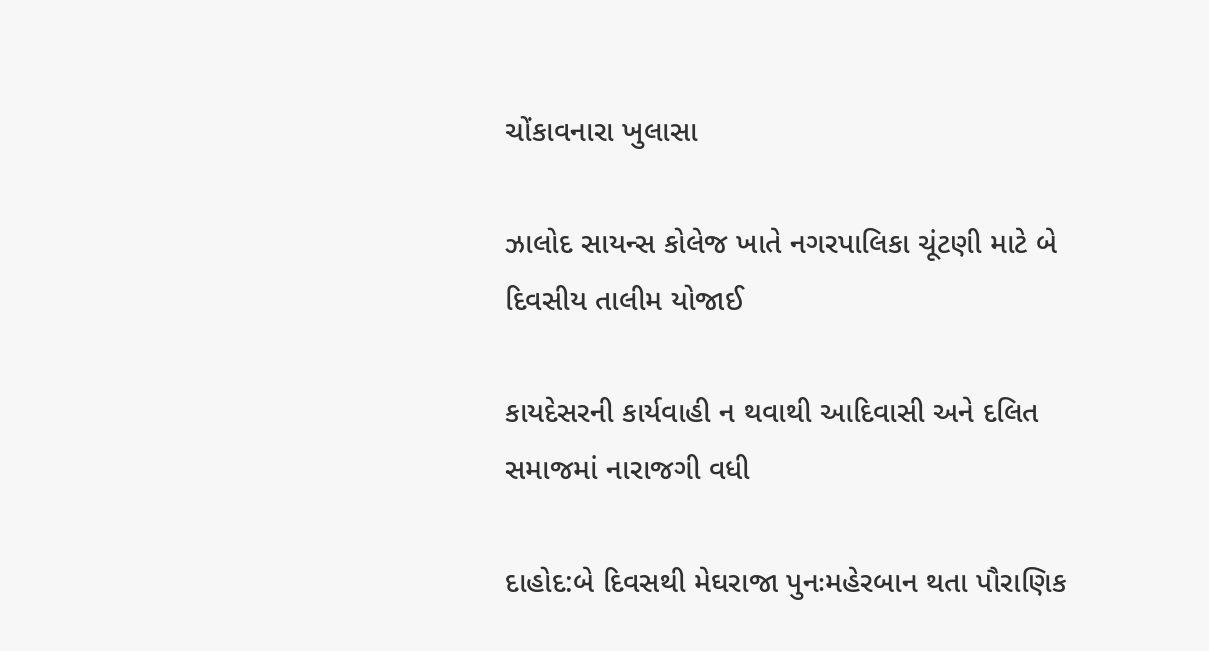ચોંકાવનારા ખુલાસા

ઝાલોદ સાયન્સ કોલેજ ખાતે નગરપાલિકા ચૂંટણી માટે બે દિવસીય તાલીમ યોજાઈ

કાયદેસરની કાર્યવાહી ન થવાથી આદિવાસી અને દલિત સમાજમાં નારાજગી વધી

દાહોદ:બે દિવસથી મેઘરાજા પુનઃમહેરબાન થતા પૌરાણિક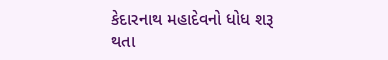કેદારનાથ મહાદેવનો ધોધ શરૂ થતા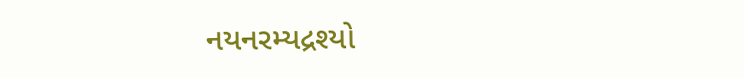નયનરમ્યદ્રશ્યો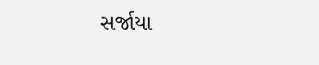સર્જાયા